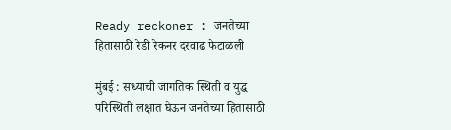Ready reckoner : जनतेच्या हितासाठी रेडी रेकनर दरवाढ फेटाळली

मुंबई : सध्याची जागतिक स्थिती व युद्ध परिस्थिती लक्षात घेऊन जनतेच्या हितासाठी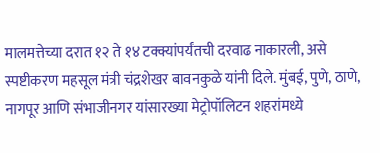मालमत्तेच्या दरात १२ ते १४ टक्क्यांपर्यंतची दरवाढ नाकारली, असे स्पष्टीकरण महसूल मंत्री चंद्रशेखर बावनकुळे यांनी दिले. मुंबई, पुणे, ठाणे, नागपूर आणि संभाजीनगर यांसारख्या मेट्रोपॉलिटन शहरांमध्ये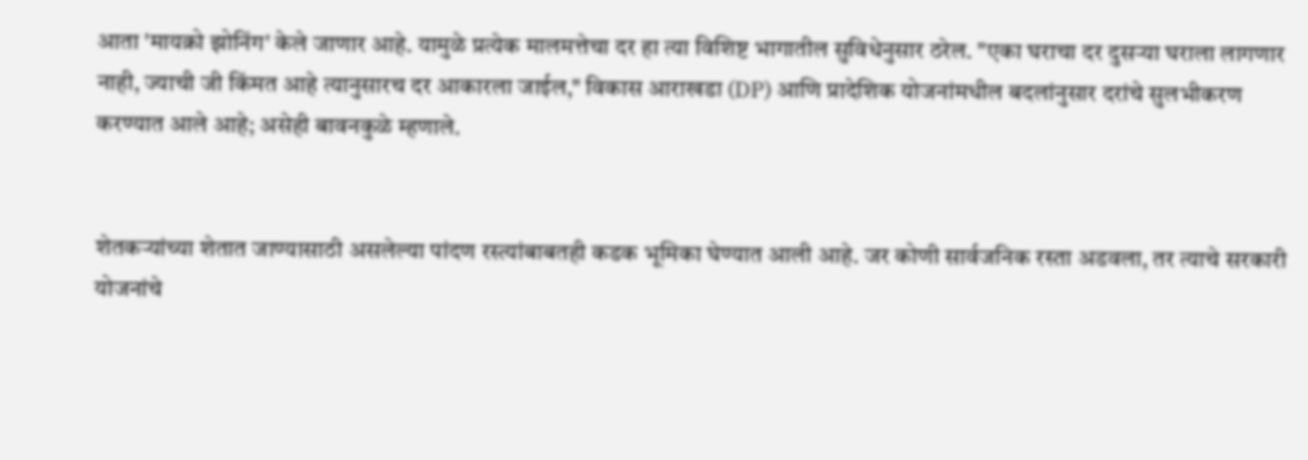आता 'मायक्रो झोनिंग' केले जाणार आहे. यामुळे प्रत्येक मालमत्तेचा दर हा त्या विशिष्ट भागातील सुविधेनुसार ठरेल. "एका घराचा दर दुसऱ्या घराला लागणार नाही, ज्याची जी किंमत आहे त्यानुसारच दर आकारला जाईल," विकास आराखडा (DP) आणि प्रादेशिक योजनांमधील बदलांनुसार दरांचे सुलभीकरण करण्यात आले आहे; असेही बावनकुळे म्हणाले.


शेतकऱ्यांच्या शेतात जाण्यासाठी असलेल्या पांदण रस्त्यांबाबतही कडक भूमिका घेण्यात आली आहे. जर कोणी सार्वजनिक रस्ता अडवला, तर त्याचे सरकारी योजनांचे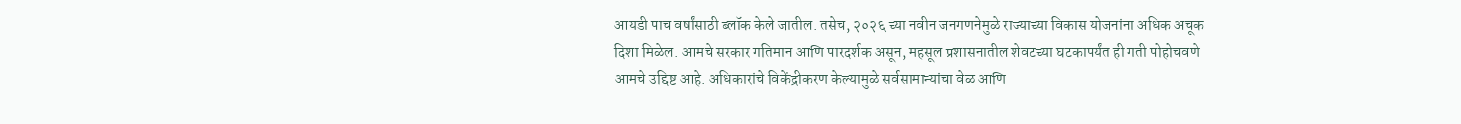आयडी पाच वर्षांसाठी ब्लॉक केले जातील. तसेच, २०२६ च्या नवीन जनगणनेमुळे राज्याच्या विकास योजनांना अधिक अचूक दिशा मिळेल. आमचे सरकार गतिमान आणि पारदर्शक असून, महसूल प्रशासनातील शेवटच्या घटकापर्यंत ही गती पोहोचवणे आमचे उद्दिष्ट आहे. अधिकारांचे विकेंद्रीकरण केल्यामुळे सर्वसामान्यांचा वेळ आणि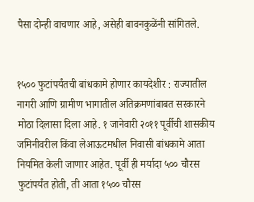पैसा दोन्ही वाचणार आहे, असेही बावनकुळेंनी सांगितले.


१५०० फुटांपर्यंतची बांधकामे होणार कायदेशीर : राज्यातील नागरी आणि ग्रामीण भागातील अतिक्रमणांबाबत सरकारने मोठा दिलासा दिला आहे. १ जानेवारी २०११ पूर्वीची शासकीय जमिनीवरील किंवा लेआऊटमधील निवासी बांधकामे आता नियमित केली जाणार आहेत. पूर्वी ही मर्यादा ५०० चौरस फुटांपर्यंत होती, ती आता १५०० चौरस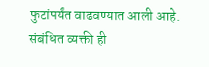फुटांपर्यंत वाढवण्यात आली आहे. संबंधित व्यक्ती ही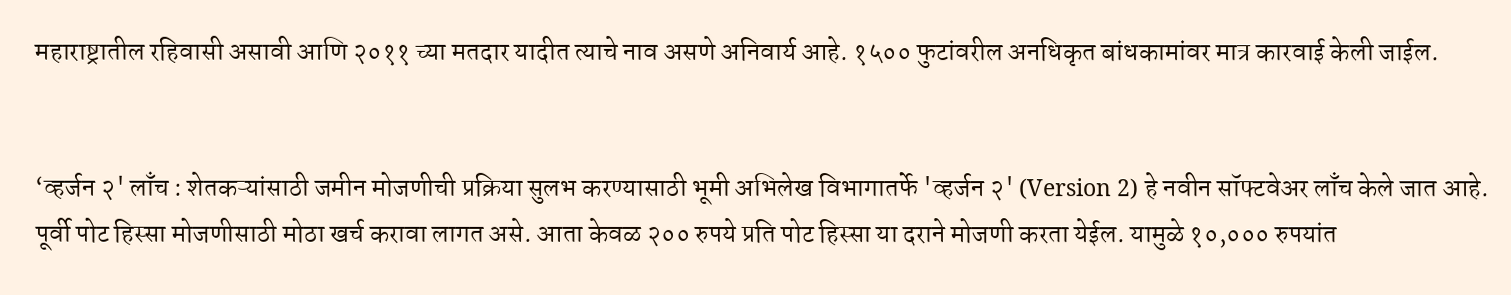महाराष्ट्रातील रहिवासी असावी आणि २०११ च्या मतदार यादीत त्याचे नाव असणे अनिवार्य आहे. १५०० फुटांवरील अनधिकृत बांधकामांवर मात्र कारवाई केली जाईल.


‘व्हर्जन २' लाँच : शेतकऱ्यांसाठी जमीन मोजणीची प्रक्रिया सुलभ करण्यासाठी भूमी अभिलेख विभागातर्फे 'व्हर्जन २' (Version 2) हे नवीन सॉफ्टवेअर लाँच केले जात आहे. पूर्वी पोट हिस्सा मोजणीसाठी मोठा खर्च करावा लागत असे. आता केवळ २०० रुपये प्रति पोट हिस्सा या दराने मोजणी करता येईल. यामुळे १०,००० रुपयांत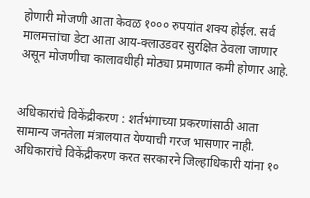होणारी मोजणी आता केवळ १००० रुपयांत शक्य होईल. सर्व मालमत्तांचा डेटा आता आय-क्लाउडवर सुरक्षित ठेवला जाणार असून मोजणीचा कालावधीही मोठ्या प्रमाणात कमी होणार आहे.


अधिकारांचे विकेंद्रीकरण : शर्तभंगाच्या प्रकरणांसाठी आता सामान्य जनतेला मंत्रालयात येण्याची गरज भासणार नाही. अधिकारांचे विकेंद्रीकरण करत सरकारने जिल्हाधिकारी यांना १०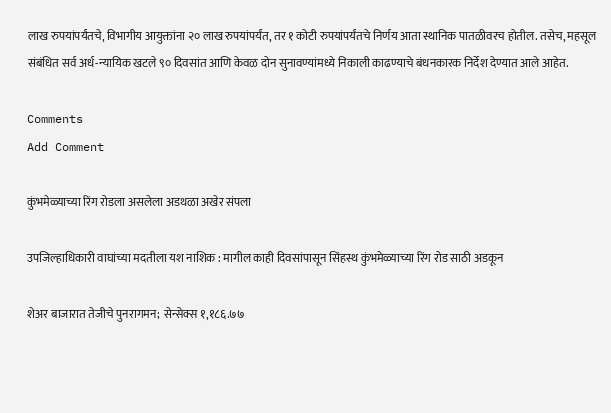लाख रुपयांपर्यंतचे, विभागीय आयुक्तांना २० लाख रुपयांपर्यंत, तर १ कोटी रुपयांपर्यंतचे निर्णय आता स्थानिक पातळीवरच होतील. तसेच, महसूल संबंधित सर्व अर्ध-न्यायिक खटले ९० दिवसांत आणि केवळ दोन सुनावण्यांमध्ये निकाली काढण्याचे बंधनकारक निर्देश देण्यात आले आहेत.

Comments
Add Comment

कुंभमेळ्याच्या रिंग रोडला असलेला अडथळा अखेर संपला

उपजिल्हाधिकारी वाघांच्या मदतीला यश नाशिक : मागील काही दिवसांपासून सिंहस्थ कुंभमेळ्याच्या रिंग रोड साठी अडकून

शेअर बाजारात तेजीचे पुनरागमन; सेन्सेक्स १,१८६.७७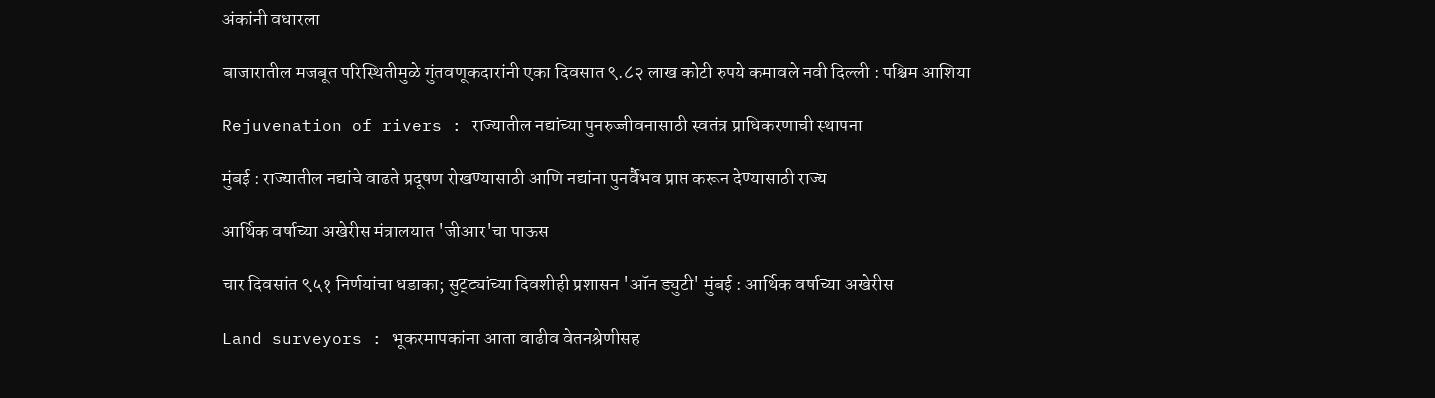अंकांनी वधारला

बाजारातील मजबूत परिस्थितीमुळे गुंतवणूकदारांनी एका दिवसात ९.८२ लाख कोटी रुपये कमावले नवी दिल्ली : पश्चिम आशिया

Rejuvenation of rivers : राज्यातील नद्यांच्या पुनरुज्जीवनासाठी स्वतंत्र प्राधिकरणाची स्थापना

मुंबई : राज्यातील नद्यांचे वाढते प्रदूषण रोखण्यासाठी आणि नद्यांना पुनर्वैभव प्राप्त करून देण्यासाठी राज्य

आर्थिक वर्षाच्या अखेरीस मंत्रालयात 'जीआर'चा पाऊस

चार दिवसांत ९५१ निर्णयांचा धडाका; सुट्ट्यांच्या दिवशीही प्रशासन 'ऑन ड्युटी' मुंबई : आर्थिक वर्षाच्या अखेरीस

Land surveyors : भूकरमापकांना आता वाढीव वेतनश्रेणीसह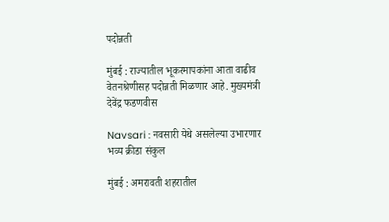पदोन्नती

मुंबई : राज्यातील भूकरमापकांना आता वाढीव वेतनश्रेणीसह पदोन्नती मिळणार आहे. मुख्यमंत्री देवेंद्र फडणवीस

Navsari : नवसारी येथे असलेल्या उभारणार भव्य क्रीडा संकुल

मुंबई : अमरावती शहरातील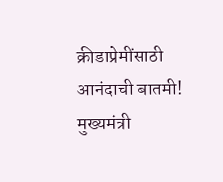क्रीडाप्रेमींसाठी आनंदाची बातमी! मुख्यमंत्री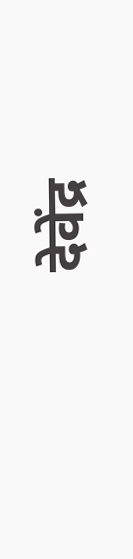देवेंद्र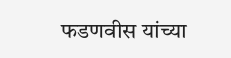फडणवीस यांच्या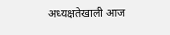अध्यक्षतेखाली आज